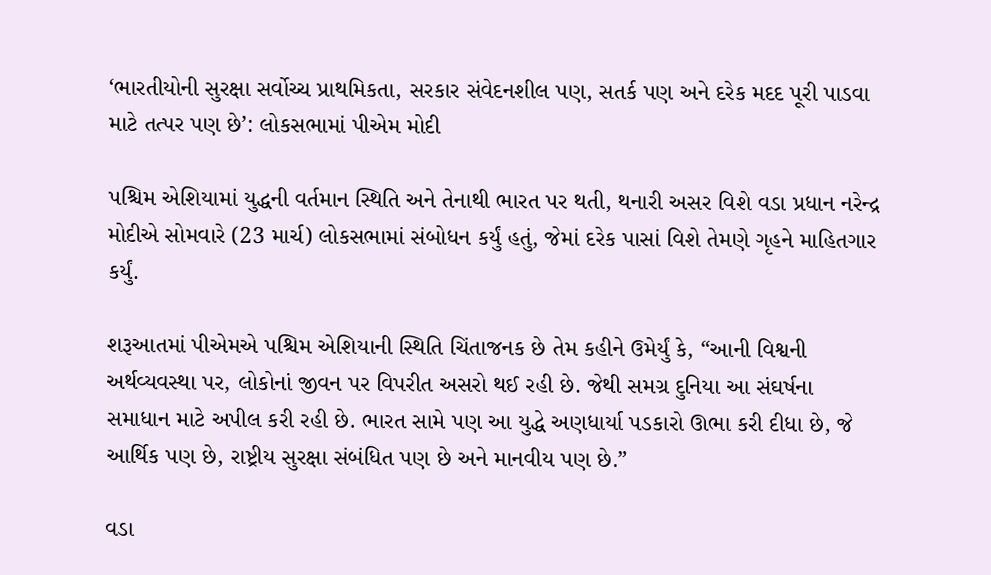‘ભારતીયોની સુરક્ષા સર્વોચ્ચ પ્રાથમિકતા, સરકાર સંવેદનશીલ પણ, સતર્ક પણ અને દરેક મદદ પૂરી પાડવા માટે તત્પર પણ છે’: લોકસભામાં પીએમ મોદી

પશ્ચિમ એશિયામાં યુદ્ધની વર્તમાન સ્થિતિ અને તેનાથી ભારત પર થતી, થનારી અસર વિશે વડા પ્રધાન નરેન્દ્ર મોદીએ સોમવારે (23 માર્ચ) લોકસભામાં સંબોધન કર્યું હતું, જેમાં દરેક પાસાં વિશે તેમણે ગૃહને માહિતગાર કર્યું.

શરૂઆતમાં પીએમએ પશ્ચિમ એશિયાની સ્થિતિ ચિંતાજનક છે તેમ કહીને ઉમેર્યું કે, “આની વિશ્વની અર્થવ્યવસ્થા પર, લોકોનાં જીવન પર વિપરીત અસરો થઈ રહી છે. જેથી સમગ્ર દુનિયા આ સંઘર્ષના સમાધાન માટે અપીલ કરી રહી છે. ભારત સામે પણ આ યુદ્ધે અણધાર્યા પડકારો ઊભા કરી દીધા છે, જે આર્થિક પણ છે, રાષ્ટ્રીય સુરક્ષા સંબંધિત પણ છે અને માનવીય પણ છે.”

વડા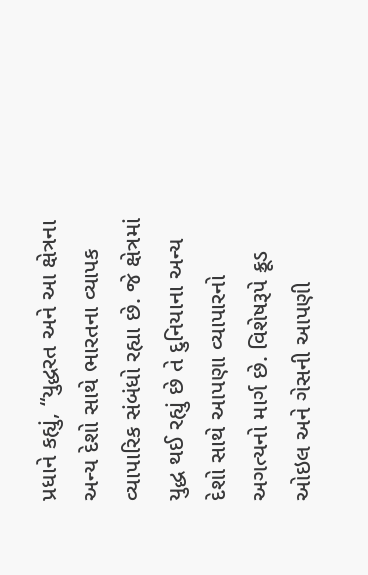પ્રધાને કહ્યું, “યુદ્ધરત અને આ ક્ષેત્રના અન્ય દેશો સાથે ભારતના વ્યાપક વ્યાપારિક સંબંધો રહ્યા છે. જે ક્ષેત્રમાં યુદ્ધ થઈ રહ્યું છે તે દુનિયાના અન્ય દેશો સાથે આપણા વ્યાપારનો અગત્યનો માર્ગ છે. વિશેષરૂપે ક્રૂડ ઓઇલ અને ગેસની આપણી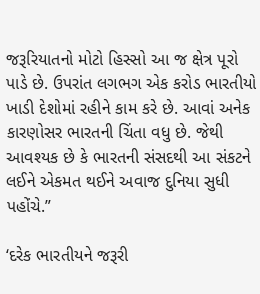જરૂરિયાતનો મોટો હિસ્સો આ જ ક્ષેત્ર પૂરો પાડે છે. ઉપરાંત લગભગ એક કરોડ ભારતીયો ખાડી દેશોમાં રહીને કામ કરે છે. આવાં અનેક કારણોસર ભારતની ચિંતા વધુ છે. જેથી આવશ્યક છે કે ભારતની સંસદથી આ સંકટને લઈને એકમત થઈને અવાજ દુનિયા સુધી પહોંચે.”

‘દરેક ભારતીયને જરૂરી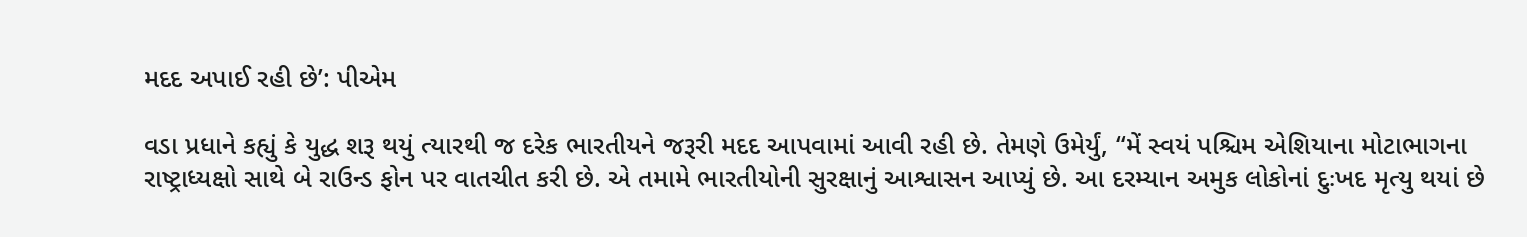મદદ અપાઈ રહી છે’: પીએમ

વડા પ્રધાને કહ્યું કે યુદ્ધ શરૂ થયું ત્યારથી જ દરેક ભારતીયને જરૂરી મદદ આપવામાં આવી રહી છે. તેમણે ઉમેર્યું, “મેં સ્વયં પશ્ચિમ એશિયાના મોટાભાગના રાષ્ટ્રાધ્યક્ષો સાથે બે રાઉન્ડ ફોન પર વાતચીત કરી છે. એ તમામે ભારતીયોની સુરક્ષાનું આશ્વાસન આપ્યું છે. આ દરમ્યાન અમુક લોકોનાં દુઃખદ મૃત્યુ થયાં છે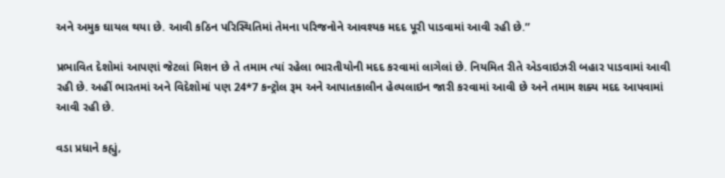અને અમુક ઘાયલ થયા છે. આવી કઠિન પરિસ્થિતિમાં તેમના પરિજનોને આવશ્યક મદદ પૂરી પાડવામાં આવી રહી છે.”

પ્રભાવિત દેશોમાં આપણાં જેટલાં મિશન છે તે તમામ ત્યાં રહેલા ભારતીયોની મદદ કરવામાં લાગેલાં છે. નિયમિત રીતે એડવાઇઝરી બહાર પાડવામાં આવી રહી છે. અહીં ભારતમાં અને વિદેશોમાં પણ 24*7 કન્ટ્રોલ રૂમ અને આપાતકાલીન હેલ્પલાઇન જારી કરવામાં આવી છે અને તમામ શક્ય મદદ આપવામાં આવી રહી છે.

વડા પ્રધાને કહ્યું,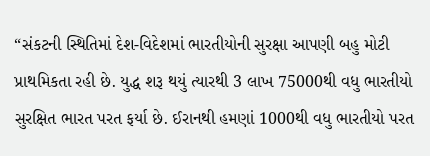“સંકટની સ્થિતિમાં દેશ-વિદેશમાં ભારતીયોની સુરક્ષા આપણી બહુ મોટી પ્રાથમિકતા રહી છે. યુદ્ધ શરૂ થયું ત્યારથી 3 લાખ 75000થી વધુ ભારતીયો સુરક્ષિત ભારત પરત ફર્યા છે. ઈરાનથી હમણાં 1000થી વધુ ભારતીયો પરત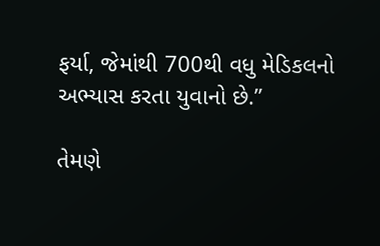ફર્યા, જેમાંથી 700થી વધુ મેડિકલનો અભ્યાસ કરતા યુવાનો છે.”

તેમણે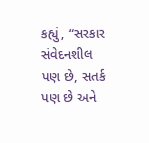કહ્યું, “સરકાર સંવેદનશીલ પણ છે, સતર્ક પણ છે અને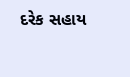દરેક સહાય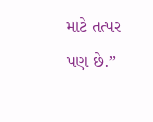માટે તત્પર પણ છે.”